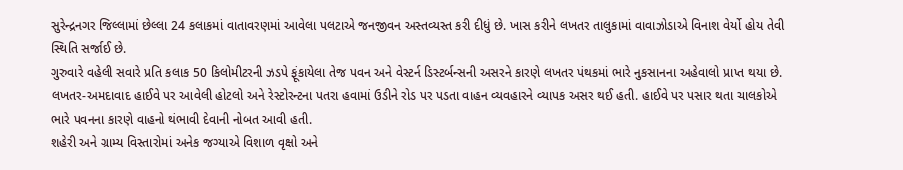સુરેન્દ્રનગર જિલ્લામાં છેલ્લા 24 કલાકમાં વાતાવરણમાં આવેલા પલટાએ જનજીવન અસ્તવ્યસ્ત કરી દીધું છે. ખાસ કરીને લખતર તાલુકામાં વાવાઝોડાએ વિનાશ વેર્યો હોય તેવી સ્થિતિ સર્જાઈ છે.
ગુરુવારે વહેલી સવારે પ્રતિ કલાક 50 કિલોમીટરની ઝડપે ફૂંકાયેલા તેજ પવન અને વેસ્ટર્ન ડિસ્ટર્બન્સની અસરને કારણે લખતર પંથકમાં ભારે નુકસાનના અહેવાલો પ્રાપ્ત થયા છે. લખતર-અમદાવાદ હાઈવે પર આવેલી હોટલો અને રેસ્ટોરન્ટના પતરા હવામાં ઉડીને રોડ પર પડતા વાહન વ્યવહારને વ્યાપક અસર થઈ હતી. હાઈવે પર પસાર થતા ચાલકોએ ભારે પવનના કારણે વાહનો થંભાવી દેવાની નોબત આવી હતી.
શહેરી અને ગ્રામ્ય વિસ્તારોમાં અનેક જગ્યાએ વિશાળ વૃક્ષો અને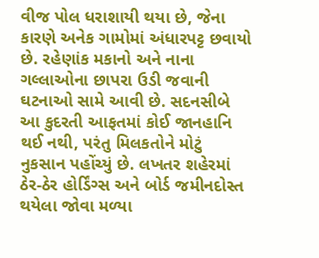વીજ પોલ ધરાશાયી થયા છે, જેના કારણે અનેક ગામોમાં અંધારપટ્ટ છવાયો છે. રહેણાંક મકાનો અને નાના ગલ્લાઓના છાપરા ઉડી જવાની ઘટનાઓ સામે આવી છે. સદનસીબે આ કુદરતી આફતમાં કોઈ જાનહાનિ થઈ નથી, પરંતુ મિલકતોને મોટું નુકસાન પહોંચ્યું છે. લખતર શહેરમાં ઠેર-ઠેર હોર્ડિંગ્સ અને બોર્ડ જમીનદોસ્ત થયેલા જોવા મળ્યા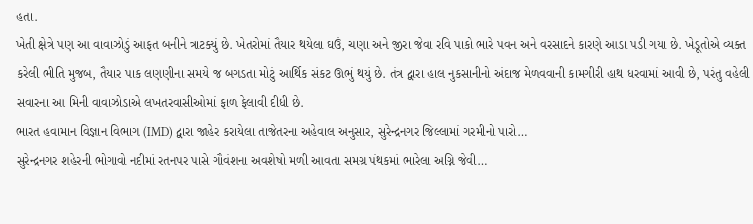હતા.
ખેતી ક્ષેત્રે પણ આ વાવાઝોડું આફત બનીને ત્રાટક્યું છે. ખેતરોમાં તૈયાર થયેલા ઘઉં, ચણા અને જીરા જેવા રવિ પાકો ભારે પવન અને વરસાદને કારણે આડા પડી ગયા છે. ખેડૂતોએ વ્યક્ત કરેલી ભીતિ મુજબ, તૈયાર પાક લણણીના સમયે જ બગડતા મોટું આર્થિક સંકટ ઊભું થયું છે. તંત્ર દ્વારા હાલ નુકસાનીનો અંદાજ મેળવવાની કામગીરી હાથ ધરવામાં આવી છે, પરંતુ વહેલી સવારના આ મિની વાવાઝોડાએ લખતરવાસીઓમાં ફાળ ફેલાવી દીધી છે.
ભારત હવામાન વિજ્ઞાન વિભાગ (IMD) દ્વારા જાહેર કરાયેલા તાજેતરના અહેવાલ અનુસાર, સુરેન્દ્રનગર જિલ્લામાં ગરમીનો પારો…
સુરેન્દ્રનગર શહેરની ભોગાવો નદીમાં રતનપર પાસે ગૌવંશના અવશેષો મળી આવતા સમગ્ર પંથકમાં ભારેલા અગ્નિ જેવી…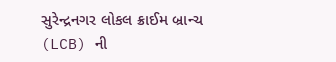સુરેન્દ્રનગર લોકલ ક્રાઈમ બ્રાન્ચ (LCB) ની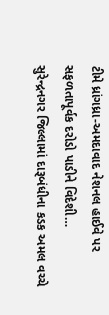ટીમે ધ્રાંગધ્રા-અમદાવાદ નેશનલ હાઈવે પર સફળતાપૂર્વક દરોડો પાડીને વિદેશી…
સુરેન્દ્રનગર જિલ્લામાં દારૂબંધીના કડક અમલ વચ્ચે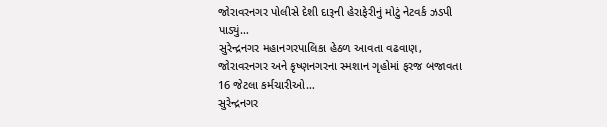જોરાવરનગર પોલીસે દેશી દારૂની હેરાફેરીનું મોટું નેટવર્ક ઝડપી પાડ્યું…
સુરેન્દ્રનગર મહાનગરપાલિકા હેઠળ આવતા વઢવાણ, જોરાવરનગર અને કૃષ્ણનગરના સ્મશાન ગૃહોમાં ફરજ બજાવતા 16 જેટલા કર્મચારીઓ…
સુરેન્દ્રનગર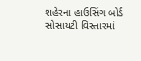શહેરના હાઉસિંગ બોર્ડ સોસાયટી વિસ્તારમાં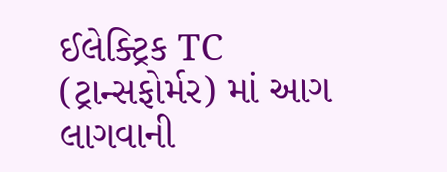ઈલેક્ટ્રિક TC (ટ્રાન્સફોર્મર) માં આગ લાગવાની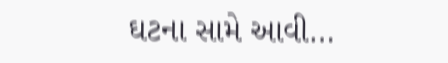ઘટના સામે આવી…